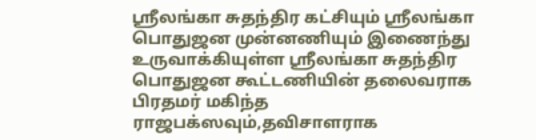ஸ்ரீலங்கா சுதந்திர கட்சியும் ஸ்ரீலங்கா பொதுஜன முன்னணியும் இணைந்து உருவாக்கியுள்ள ஸ்ரீலங்கா சுதந்திர பொதுஜன கூட்டணியின் தலைவராக பிரதமர் மகிந்த ராஜபக்ஸவும்,தவிசாளராக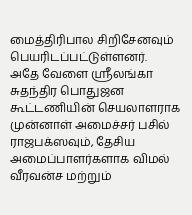மைத்திரிபால சிறிசேனவும் பெயரிடப்பட்டுள்ளனர்.
அதே வேளை ஸ்ரீலங்கா சுதந்திர பொதுஜன கூட்டணியின் செயலாளராக முன்னாள் அமைச்சர் பசில் ராஜபக்ஸவும், தேசிய அமைப்பாளர்களாக விமல் வீரவன்ச மற்றும்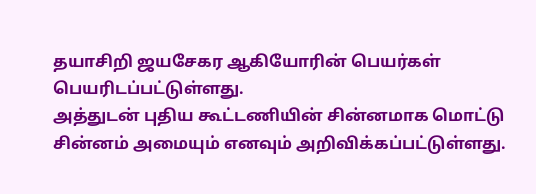தயாசிறி ஜயசேகர ஆகியோரின் பெயர்கள் பெயரிடப்பட்டுள்ளது.
அத்துடன் புதிய கூட்டணியின் சின்னமாக மொட்டு சின்னம் அமையும் எனவும் அறிவிக்கப்பட்டுள்ளது.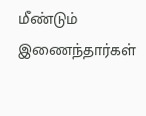மீண்டும் இணைந்தார்கள்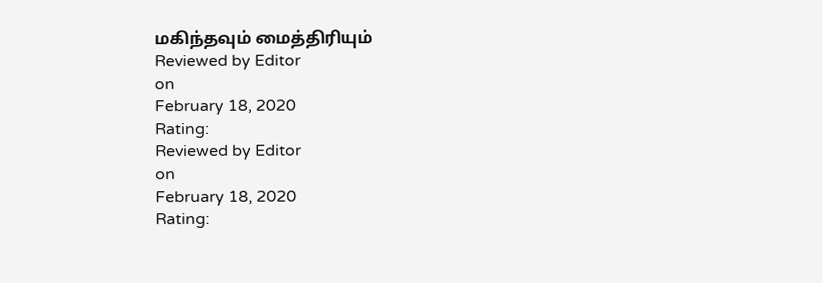மகிந்தவும் மைத்திரியும்
Reviewed by Editor
on
February 18, 2020
Rating:
Reviewed by Editor
on
February 18, 2020
Rating: